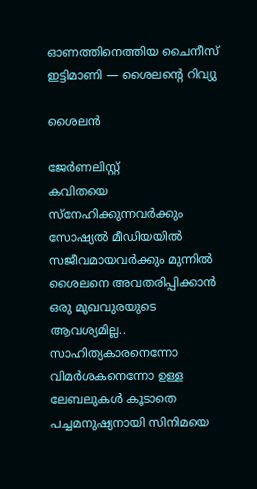ഓണത്തിനെത്തിയ ചൈനീസ് ഇട്ടിമാണി — ശൈലന്റെ റിവ്യു

ശൈലൻ

ജേര്‍ണലിസ്റ്റ്
കവിതയെ സ്നേഹിക്കുന്നവർക്കും സോഷ്യൽ മീഡിയയിൽ സജീവമായവർക്കും മുന്നിൽ ശൈലനെ അവതരിപ്പിക്കാൻ ഒരു മുഖവുരയുടെ ആവശ്യമില്ല.. സാഹിത്യകാരനെന്നോ വിമർശകനെന്നോ ഉള്ള ലേബലുകൾ കൂടാതെ പച്ചമനുഷ്യനായി സിനിമയെ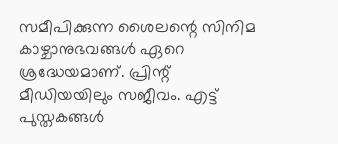സമീപിക്കുന്ന ശൈലന്റെ സിനിമ കാഴ്ചാനുഭവങ്ങൾ ഏറെ ശ്രദ്ധേയമാണ്. പ്രിന്റ് മീഡിയയിലും സജീവം. എട്ട് പുസ്തകങ്ങൾ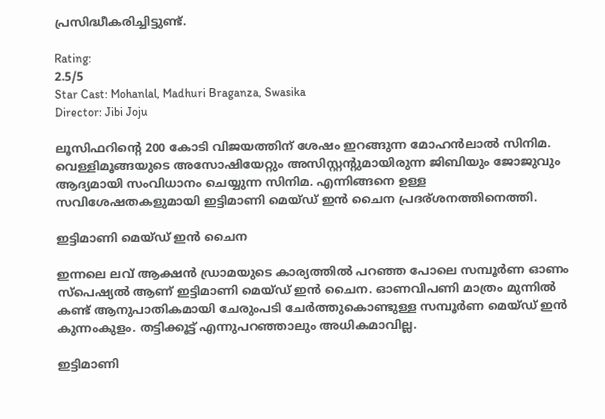പ്രസിദ്ധീകരിച്ചിട്ടുണ്ട്.

Rating:
2.5/5
Star Cast: Mohanlal, Madhuri Braganza, Swasika
Director: Jibi Joju

ലൂസിഫറിന്റെ 200 കോടി വിജയത്തിന് ശേഷം ഇറങ്ങുന്ന മോഹൻലാൽ സിനിമ. വെള്ളിമൂങ്ങയുടെ അസോഷിയേറ്റും അസിസ്റ്റന്റുമായിരുന്ന ജിബിയും ജോജുവും ആദ്യമായി സംവിധാനം ചെയ്യുന്ന സിനിമ. എന്നിങ്ങനെ ഉള്ള സവിശേഷതകളുമായി ഇട്ടിമാണി മെയ്ഡ് ഇൻ ചൈന പ്രദര്ശനത്തിനെത്തി.

ഇട്ടിമാണി മെയ്ഡ് ഇൻ ചൈന

ഇന്നലെ ലവ് ആക്ഷൻ ഡ്രാമയുടെ കാര്യത്തിൽ പറഞ്ഞ പോലെ സമ്പൂർണ ഓണം സ്‌പെഷ്യൽ ആണ് ഇട്ടിമാണി മെയ്ഡ് ഇൻ ചൈന. ഓണവിപണി മാത്രം മുന്നിൽ കണ്ട് ആനുപാതികമായി ചേരുംപടി ചേർത്തുകൊണ്ടുള്ള സമ്പൂർണ മെയ്ഡ് ഇൻ കുന്നംകുളം. തട്ടിക്കൂട്ട് എന്നുപറഞ്ഞാലും അധികമാവില്ല.

ഇട്ടിമാണി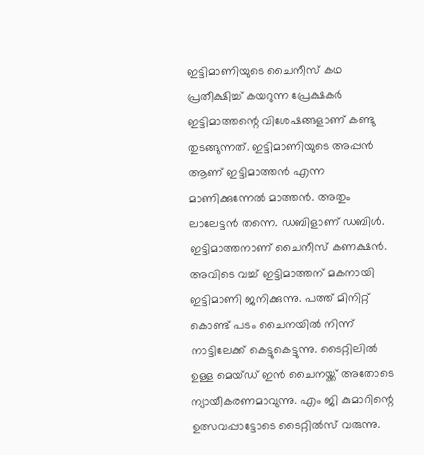ഇട്ടിമാണിയുടെ ചൈനീസ് കഥ പ്രതീക്ഷിച്ച് കയറുന്ന പ്രേക്ഷകർ ഇട്ടിമാത്തന്റെ വിശേഷങ്ങളാണ് കണ്ടു തുടങ്ങുന്നത്. ഇട്ടിമാണിയുടെ അപ്പൻ ആണ് ഇട്ടിമാത്തൻ എന്ന മാണിക്കുന്നേൽ മാത്തൻ. അതും ലാലേട്ടൻ തന്നെ. ഡബിളാണ് ഡബിൾ. ഇട്ടിമാത്തനാണ് ചൈനീസ് കണക്ഷൻ. അവിടെ വച്ച് ഇട്ടിമാത്തന് മകനായി ഇട്ടിമാണി ജനിക്കുന്നു. പത്ത് മിനിറ്റ് കൊണ്ട് പടം ചൈനയിൽ നിന്ന് നാട്ടിലേക്ക് കെട്ടുകെട്ടുന്നു. ടൈറ്റിലിൽ ഉള്ള മെയ്ഡ് ഇൻ ചൈനയ്ക്ക് അതോടെ ന്യായീകരണമാവുന്നു. എം ജി കുമാറിന്റെ ഉത്സവപ്പാട്ടോടെ ടൈറ്റിൽസ് വരുന്നു.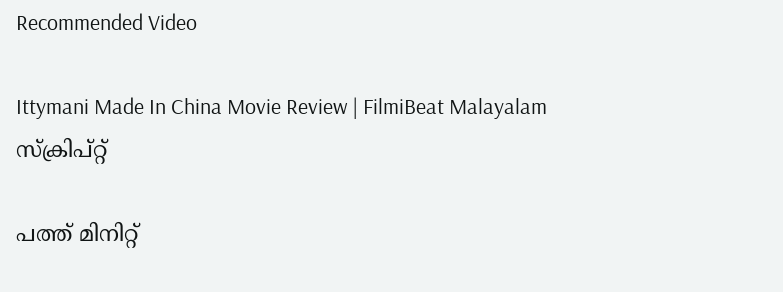Recommended Video

Ittymani Made In China Movie Review | FilmiBeat Malayalam
സ്ക്രിപ്റ്റ്

പത്ത് മിനിറ്റ്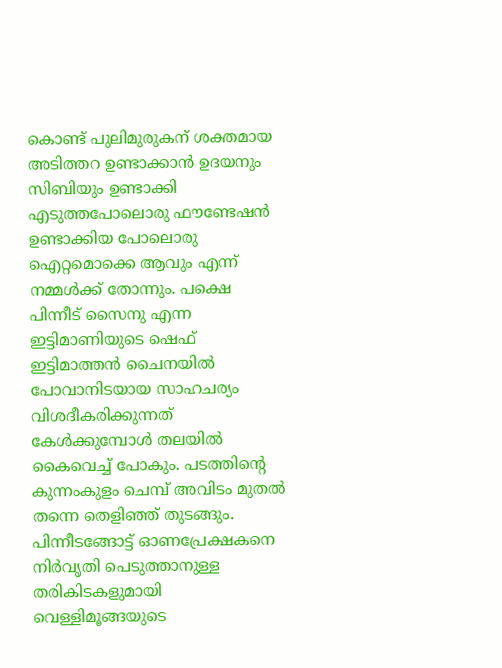കൊണ്ട് പുലിമുരുകന് ശക്തമായ അടിത്തറ ഉണ്ടാക്കാൻ ഉദയനും സിബിയും ഉണ്ടാക്കി എടുത്തപോലൊരു ഫൗണ്ടേഷൻ ഉണ്ടാക്കിയ പോലൊരു ഐറ്റമൊക്കെ ആവും എന്ന് നമ്മൾക്ക് തോന്നും. പക്ഷെ പിന്നീട് സൈനു എന്ന ഇട്ടിമാണിയുടെ ഷെഫ് ഇട്ടിമാത്തൻ ചൈനയിൽ പോവാനിടയായ സാഹചര്യം വിശദീകരിക്കുന്നത് കേൾക്കുമ്പോൾ തലയിൽ കൈവെച്ച് പോകും. പടത്തിന്റെ കുന്നംകുളം ചെമ്പ് അവിടം മുതൽ തന്നെ തെളിഞ്ഞ് തുടങ്ങും. പിന്നീടങ്ങോട്ട് ഓണപ്രേക്ഷകനെ നിർവൃതി പെടുത്താനുള്ള തരികിടകളുമായി വെള്ളിമൂങ്ങയുടെ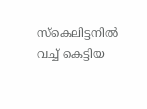സ്കെലിട്ടനിൽ വച്ച് കെട്ടിയ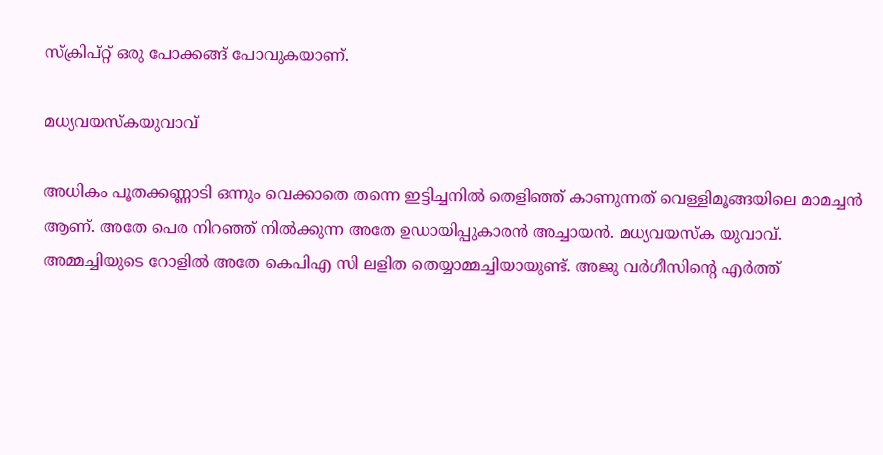സ്ക്രിപ്റ്റ് ഒരു പോക്കങ്ങ് പോവുകയാണ്.

മധ്യവയസ്‌കയുവാവ്

അധികം പൂതക്കണ്ണാടി ഒന്നും വെക്കാതെ തന്നെ ഇട്ടിച്ചനിൽ തെളിഞ്ഞ് കാണുന്നത് വെള്ളിമൂങ്ങയിലെ മാമച്ചൻ ആണ്. അതേ പെര നിറഞ്ഞ് നിൽക്കുന്ന അതേ ഉഡായിപ്പുകാരൻ അച്ചായൻ. മധ്യവയസ്‌ക യുവാവ്. അമ്മച്ചിയുടെ റോളിൽ അതേ കെപിഎ സി ലളിത തെയ്യാമ്മച്ചിയായുണ്ട്. അജു വർഗീസിന്റെ എർത്ത്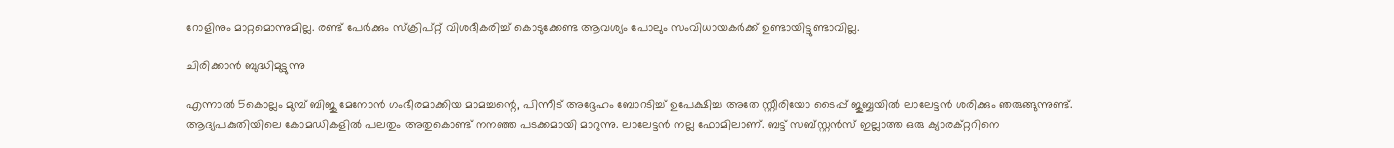റോളിനും മാറ്റമൊന്നുമില്ല. രണ്ട് പേർക്കും സ്ക്രിപ്റ്റ് വിശദീകരിച്ച് കൊടുക്കേണ്ട ആവശ്യം പോലും സംവിധായകർക്ക് ഉണ്ടായിട്ടുണ്ടാവില്ല.

ചിരിക്കാൻ ബുദ്ധിമുട്ടുന്നു

എന്നാൽ 5കൊല്ലം മുമ്പ് ബിജു മേനോൻ ഗംഭീരമാക്കിയ മാമച്ചന്റെ, പിന്നീട്‌ അദ്ദേഹം ബോറടിച്ച് ഉപേക്ഷിച്ച അതേ സ്റ്റീരിയോ ടൈപ്പ് ജുബ്ബയിൽ ലാലേട്ടൻ ശരിക്കും ഞരുങ്ങുന്നുണ്ട്. ആദ്യപകുതിയിലെ കോമഡികളിൽ പലതും അതുകൊണ്ട് നനഞ്ഞ പടക്കമായി മാറുന്നു. ലാലേട്ടൻ നല്ല ഫോമിലാണ്. ബട്ട് സബ്സ്റ്റൻസ് ഇല്ലാത്ത ഒരു ക്യാരക്റ്ററിനെ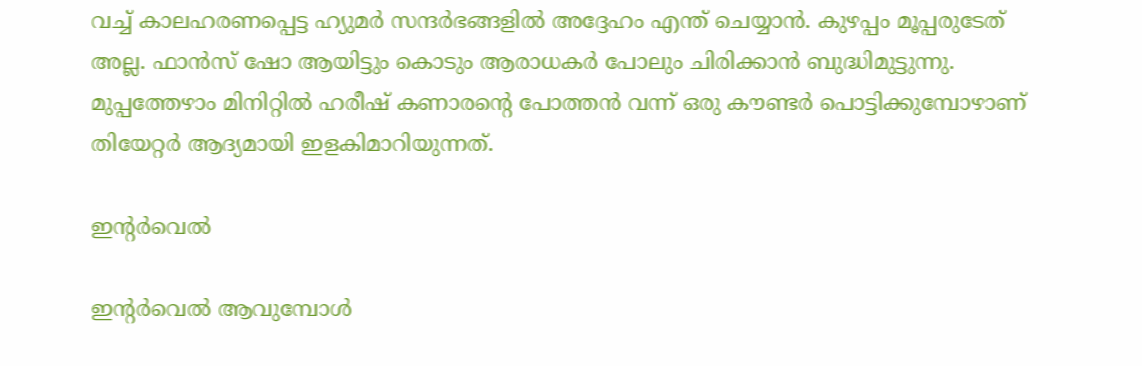വച്ച് കാലഹരണപ്പെട്ട ഹ്യുമർ സന്ദർഭങ്ങളിൽ അദ്ദേഹം എന്ത് ചെയ്യാൻ. കുഴപ്പം മൂപ്പരുടേത് അല്ല. ഫാൻസ് ഷോ ആയിട്ടും കൊടും ആരാധകർ പോലും ചിരിക്കാൻ ബുദ്ധിമുട്ടുന്നു. മുപ്പത്തേഴാം മിനിറ്റിൽ ഹരീഷ് കണാരന്റെ പോത്തൻ വന്ന് ഒരു കൗണ്ടർ പൊട്ടിക്കുമ്പോഴാണ് തിയേറ്റർ ആദ്യമായി ഇളകിമാറിയുന്നത്.

ഇന്റർവെൽ

ഇന്റർവെൽ ആവുമ്പോൾ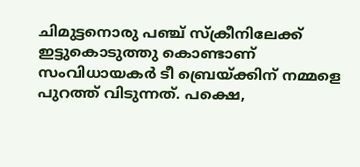ചിമുട്ടനൊരു പഞ്ച് സ്ക്രീനിലേക്ക് ഇട്ടുകൊടുത്തു കൊണ്ടാണ് സംവിധായകർ ടീ ബ്രെയ്ക്കിന് നമ്മളെ പുറത്ത് വിടുന്നത്. പക്ഷെ,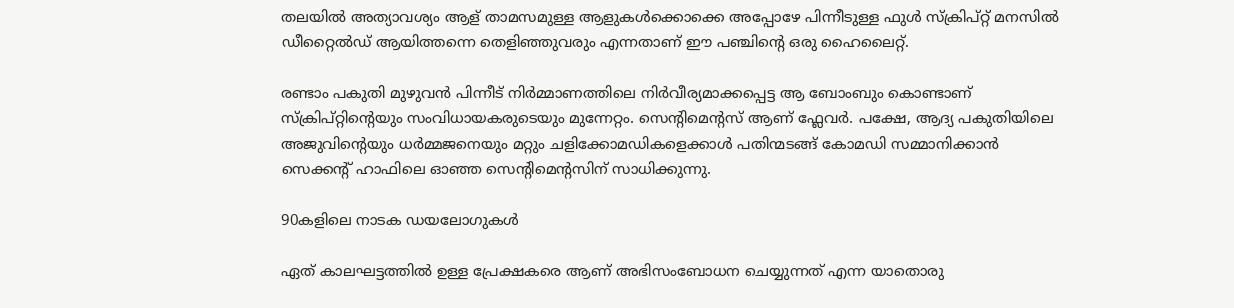തലയിൽ അത്യാവശ്യം ആള് താമസമുള്ള ആളുകൾക്കൊക്കെ അപ്പോഴേ പിന്നീടുള്ള ഫുൾ സ്ക്രിപ്റ്റ് മനസിൽ ഡീറ്റൈൽഡ് ആയിത്തന്നെ തെളിഞ്ഞുവരും എന്നതാണ് ഈ പഞ്ചിന്റെ ഒരു ഹൈലൈറ്റ്.

രണ്ടാം പകുതി മുഴുവൻ പിന്നീട് നിർമ്മാണത്തിലെ നിർവീര്യമാക്കപ്പെട്ട ആ ബോംബും കൊണ്ടാണ് സ്ക്രിപ്റ്റിന്റെയും സംവിധായകരുടെയും മുന്നേറ്റം. സെന്റിമെന്റസ് ആണ് ഫ്ലേവർ. പക്ഷേ, ആദ്യ പകുതിയിലെ അജുവിന്റെയും ധർമ്മജനെയും മറ്റും ചളിക്കോമഡികളെക്കാൾ പതിന്മടങ്ങ് കോമഡി സമ്മാനിക്കാൻ സെക്കന്റ് ഹാഫിലെ ഓഞ്ഞ സെന്റിമെന്റസിന് സാധിക്കുന്നു.

90കളിലെ നാടക ഡയലോഗുകൾ

ഏത് കാലഘട്ടത്തിൽ ഉള്ള പ്രേക്ഷകരെ ആണ് അഭിസംബോധന ചെയ്യുന്നത് എന്ന യാതൊരു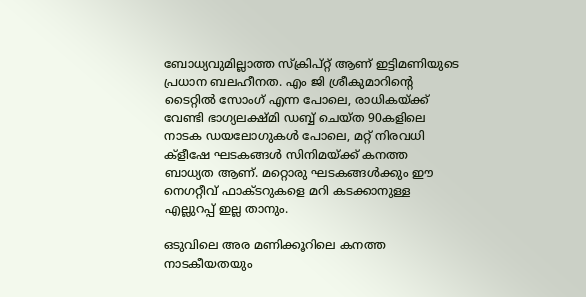ബോധ്യവുമില്ലാത്ത സ്ക്രിപ്റ്റ് ആണ് ഇട്ടിമണിയുടെ പ്രധാന ബലഹീനത. എം ജി ശ്രീകുമാറിന്റെ ടൈറ്റിൽ സോംഗ് എന്ന പോലെ, രാധികയ്ക്ക് വേണ്ടി ഭാഗ്യലക്ഷ്മി ഡബ്ബ് ചെയ്ത 90കളിലെ നാടക ഡയലോഗുകൾ പോലെ, മറ്റ് നിരവധി ക്ളീഷേ ഘടകങ്ങൾ സിനിമയ്ക്ക് കനത്ത ബാധ്യത ആണ്. മറ്റൊരു ഘടകങ്ങൾക്കും ഈ നെഗറ്റീവ് ഫാക്ടറുകളെ മറി കടക്കാനുള്ള എല്ലുറപ്പ് ഇല്ല താനും.

ഒടുവിലെ അര മണിക്കൂറിലെ കനത്ത നാടകീയതയും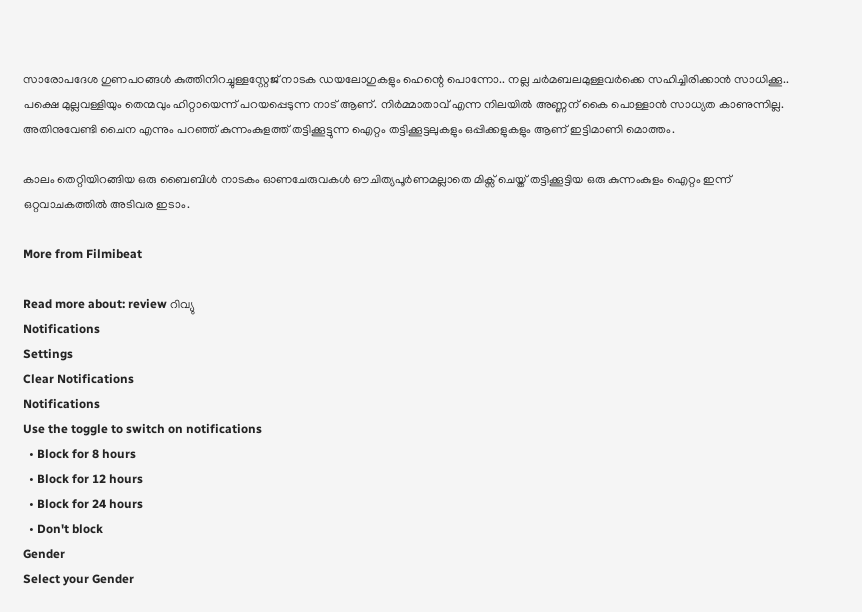സാരോപദേശ ഗുണപഠങ്ങൾ കുത്തിനിറച്ചുള്ളസ്റ്റേജ് നാടക ഡയലോഗുകളും ഹെന്റെ പൊന്നോ.. നല്ല ചർമബലമുള്ളവർക്കെ സഹിച്ചിരിക്കാൻ സാധിക്കൂ.. പക്ഷെ മുല്ലവള്ളിയും തെന്മവും ഹിറ്റായെന്ന് പറയപ്പെടുന്ന നാട് ആണ്. നിർമ്മാതാവ് എന്ന നിലയിൽ അണ്ണന് കൈ പൊള്ളാൻ സാധ്യത കാണുന്നില്ല. അതിനുവേണ്ടി ചൈന എന്നും പറഞ്ഞ് കുന്നംകുളത്ത് തട്ടിക്കൂട്ടുന്ന ഐറ്റം തട്ടിക്കൂട്ടലുകളും ഒപ്പിക്കളുകളും ആണ് ഇട്ടിമാണി മൊത്തം.

കാലം തെറ്റിയിറങ്ങിയ ഒരു ബൈബിൾ നാടകം ഓണചേരുവകൾ ഔചിത്യപൂർണമല്ലാതെ മിക്സ് ചെയ്ത് തട്ടിക്കൂട്ടിയ ഒരു കുന്നംകുളം ഐറ്റം ഇന്ന് ഒറ്റവാചകത്തിൽ അടിവര ഇടാം.

More from Filmibeat

Read more about: review റിവ്യു
Notifications
Settings
Clear Notifications
Notifications
Use the toggle to switch on notifications
  • Block for 8 hours
  • Block for 12 hours
  • Block for 24 hours
  • Don't block
Gender
Select your Gender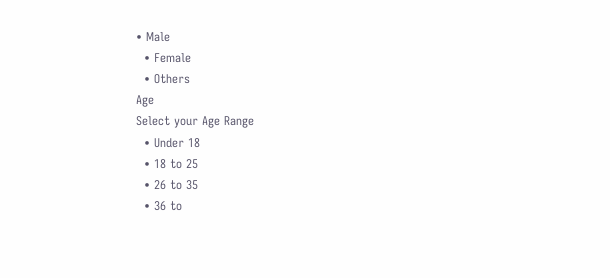• Male
  • Female
  • Others
Age
Select your Age Range
  • Under 18
  • 18 to 25
  • 26 to 35
  • 36 to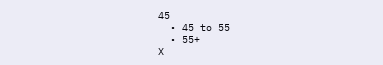45
  • 45 to 55
  • 55+
X